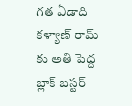గత ఏడాది కళ్యాణ్ రామ్ కు అతి పెద్ద బ్లాక్ బస్టర్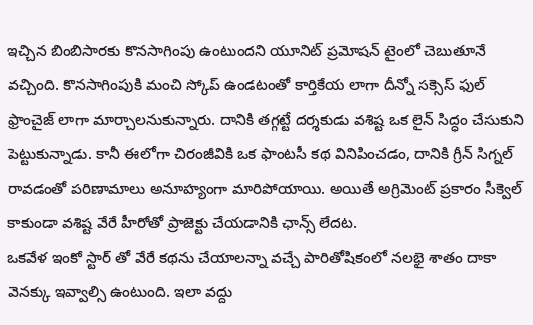ఇచ్చిన బింబిసారకు కొనసాగింపు ఉంటుందని యూనిట్ ప్రమోషన్ టైంలో చెబుతూనే వచ్చింది. కొనసాగింపుకి మంచి స్కోప్ ఉండటంతో కార్తికేయ లాగా దీన్నో సక్సెస్ ఫుల్ ఫ్రాంచైజ్ లాగా మార్చాలనుకున్నారు. దానికి తగ్గట్టే దర్శకుడు వశిష్ట ఒక లైన్ సిద్ధం చేసుకుని పెట్టుకున్నాడు. కానీ ఈలోగా చిరంజీవికి ఒక ఫాంటసీ కథ వినిపించడం, దానికి గ్రీన్ సిగ్నల్ రావడంతో పరిణామాలు అనూహ్యంగా మారిపోయాయి. అయితే అగ్రిమెంట్ ప్రకారం సీక్వెల్ కాకుండా వశిష్ట వేరే హీరోతో ప్రాజెక్టు చేయడానికి ఛాన్స్ లేదట.
ఒకవేళ ఇంకో స్టార్ తో వేరే కథను చేయాలన్నా వచ్చే పారితోషికంలో నలభై శాతం దాకా వెనక్కు ఇవ్వాల్సి ఉంటుంది. ఇలా వద్దు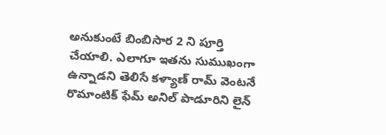అనుకుంటే బింబిసార 2 ని పూర్తి చేయాలి. ఎలాగూ ఇతను సుముఖంగా ఉన్నాడని తెలిసే కళ్యాణ్ రామ్ వెంటనే రొమాంటిక్ ఫేమ్ అనిల్ పాడూరిని లైన్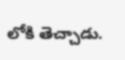లోకి తెచ్చాడు.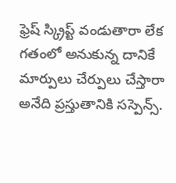ఫ్రెష్ స్క్రిప్ట్ వండుతారా లేక గతంలో అనుకున్న దానికే మార్పులు చేర్పులు చేస్తారా అనేది ప్రస్తుతానికి సస్పెన్స్.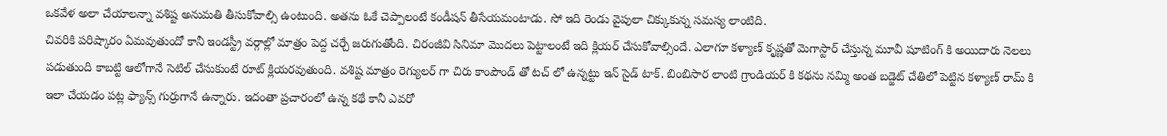ఒకవేళ అలా చేయాలన్నా వశిష్ట అనుమతి తీసుకోవాల్సి ఉంటుంది. అతను ఓకే చెప్పాలంటే కండీషన్ తీసేయమంటాడు. సో ఇది రెండు వైపులా చిక్కుకున్న సమస్య లాంటిది.
చివరికి పరిష్కారం ఏమవుతుందో కానీ ఇండస్ట్రీ వర్గాల్లో మాత్రం పెద్ద చర్చే జరుగుతోంది. చిరంజీవి సినిమా మొదలు పెట్టాలంటే ఇది క్లియర్ చేసుకోవాల్సిందే. ఎలాగూ కళ్యాణ్ కృష్ణతో మెగాస్టార్ చేస్తున్న మూవీ షూటింగ్ కి అయిదారు నెలలు పడుతుంది కాబట్టి ఆలోగానే సెటిల్ చేసుకుంటే రూట్ క్లియరవుతుంది. వశిష్ట మాత్రం రెగ్యులర్ గా చిరు కాంపౌండ్ తో టచ్ లో ఉన్నట్టు ఇన్ సైడ్ టాక్. బింబిసార లాంటి గ్రాండియర్ కి కథను నమ్మి అంత బడ్జెట్ చేతిలో పెట్టిన కళ్యాణ్ రామ్ కి ఇలా చేయడం పట్ల ఫ్యాన్స్ గుర్రుగానే ఉన్నారు. ఇదంతా ప్రచారంలో ఉన్న కథే కానీ ఎవరో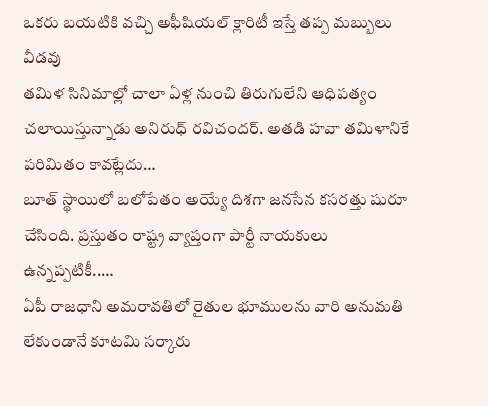ఒకరు బయటికి వచ్చి అఫీషియల్ క్లారిటీ ఇస్తే తప్ప మబ్బులు వీడవు
తమిళ సినిమాల్లో చాలా ఏళ్ల నుంచి తిరుగులేని ఆధిపత్యం చలాయిస్తున్నాడు అనిరుధ్ రవిచందర్. అతడి హవా తమిళానికే పరిమితం కావట్లేదు…
బూత్ స్థాయిలో బలోపేతం అయ్యే దిశగా జనసేన కసరత్తు షురూ చేసింది. ప్రస్తుతం రాష్ట్ర వ్యాప్తంగా పార్టీ నాయకులు ఉన్నప్పటికీ..…
ఏపీ రాజధాని అమరావతిలో రైతుల భూములను వారి అనుమతి లేకుండానే కూటమి సర్కారు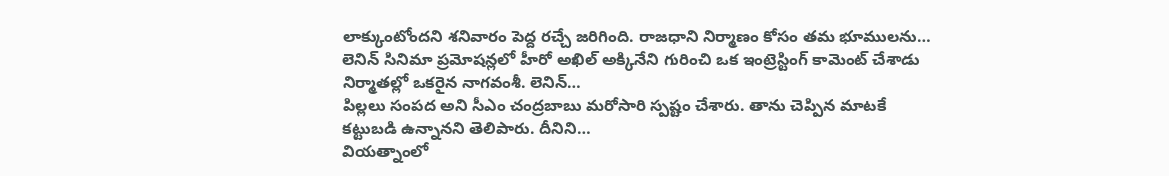లాక్కుంటోందని శనివారం పెద్ద రచ్చే జరిగింది. రాజధాని నిర్మాణం కోసం తమ భూములను…
లెనిన్ సినిమా ప్రమోషన్లలో హీరో అఖిల్ అక్కినేని గురించి ఒక ఇంట్రెస్టింగ్ కామెంట్ చేశాడు నిర్మాతల్లో ఒకరైన నాగవంశీ. లెనిన్…
పిల్లలు సంపద అని సీఎం చంద్రబాబు మరోసారి స్పష్టం చేశారు. తాను చెప్పిన మాటకే కట్టుబడి ఉన్నానని తెలిపారు. దీనిని…
వియత్నాంలో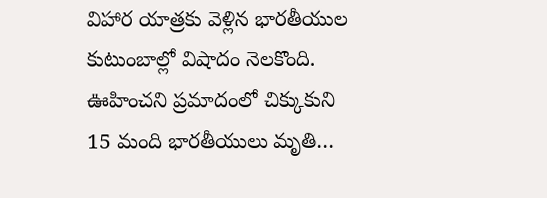విహార యాత్రకు వెళ్లిన భారతీయుల కుటుంబాల్లో విషాదం నెలకొంది. ఊహించని ప్రమాదంలో చిక్కుకుని 15 మంది భారతీయులు మృతి…